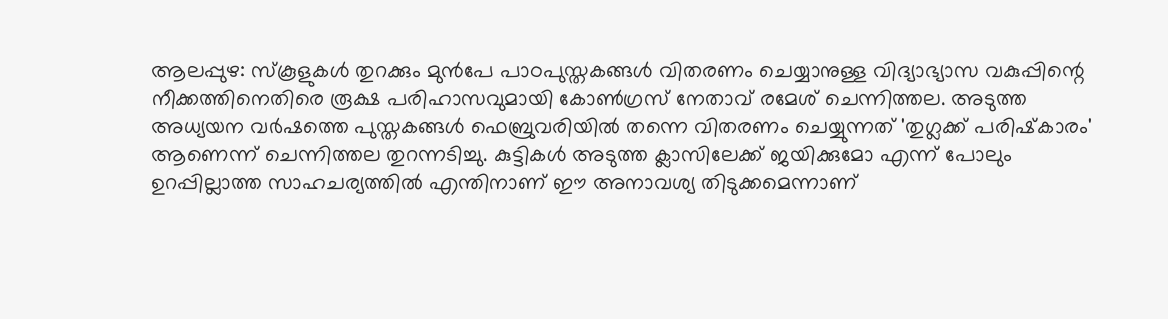ആലപ്പുഴ: സ്‌കൂളുകള്‍ തുറക്കും മുന്‍പേ പാഠപുസ്തകങ്ങള്‍ വിതരണം ചെയ്യാനുള്ള വിദ്യാഭ്യാസ വകുപ്പിന്റെ നീക്കത്തിനെതിരെ രൂക്ഷ പരിഹാസവുമായി കോണ്‍ഗ്രസ് നേതാവ് രമേശ് ചെന്നിത്തല. അടുത്ത അധ്യയന വര്‍ഷത്തെ പുസ്തകങ്ങള്‍ ഫെബ്രുവരിയില്‍ തന്നെ വിതരണം ചെയ്യുന്നത് 'തുഗ്ലക്ക് പരിഷ്‌കാരം' ആണെന്ന് ചെന്നിത്തല തുറന്നടിച്ചു. കുട്ടികള്‍ അടുത്ത ക്ലാസിലേക്ക് ജയിക്കുമോ എന്ന് പോലും ഉറപ്പില്ലാത്ത സാഹചര്യത്തില്‍ എന്തിനാണ് ഈ അനാവശ്യ തിടുക്കമെന്നാണ്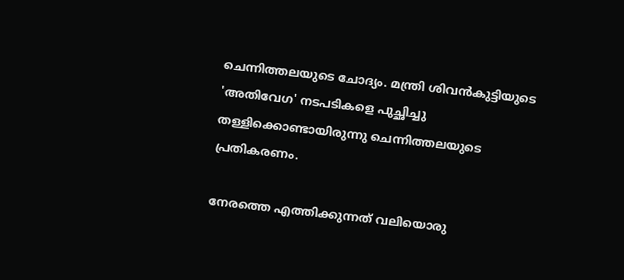ചെന്നിത്തലയുടെ ചോദ്യം. മന്ത്രി ശിവന്‍കുട്ടിയുടെ 'അതിവേഗ' നടപടികളെ പുച്ഛിച്ചു തള്ളിക്കൊണ്ടായിരുന്നു ചെന്നിത്തലയുടെ പ്രതികരണം.

നേരത്തെ എത്തിക്കുന്നത് വലിയൊരു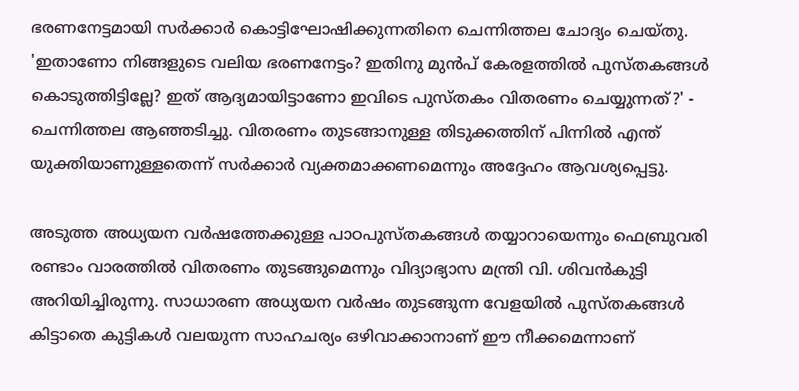ഭരണനേട്ടമായി സര്‍ക്കാര്‍ കൊട്ടിഘോഷിക്കുന്നതിനെ ചെന്നിത്തല ചോദ്യം ചെയ്തു. 'ഇതാണോ നിങ്ങളുടെ വലിയ ഭരണനേട്ടം? ഇതിനു മുന്‍പ് കേരളത്തില്‍ പുസ്തകങ്ങള്‍ കൊടുത്തിട്ടില്ലേ? ഇത് ആദ്യമായിട്ടാണോ ഇവിടെ പുസ്തകം വിതരണം ചെയ്യുന്നത്?' - ചെന്നിത്തല ആഞ്ഞടിച്ചു. വിതരണം തുടങ്ങാനുള്ള തിടുക്കത്തിന് പിന്നില്‍ എന്ത് യുക്തിയാണുള്ളതെന്ന് സര്‍ക്കാര്‍ വ്യക്തമാക്കണമെന്നും അദ്ദേഹം ആവശ്യപ്പെട്ടു.

അടുത്ത അധ്യയന വര്‍ഷത്തേക്കുള്ള പാഠപുസ്തകങ്ങള്‍ തയ്യാറായെന്നും ഫെബ്രുവരി രണ്ടാം വാരത്തില്‍ വിതരണം തുടങ്ങുമെന്നും വിദ്യാഭ്യാസ മന്ത്രി വി. ശിവന്‍കുട്ടി അറിയിച്ചിരുന്നു. സാധാരണ അധ്യയന വര്‍ഷം തുടങ്ങുന്ന വേളയില്‍ പുസ്തകങ്ങള്‍ കിട്ടാതെ കുട്ടികള്‍ വലയുന്ന സാഹചര്യം ഒഴിവാക്കാനാണ് ഈ നീക്കമെന്നാണ്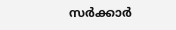സര്‍ക്കാര്‍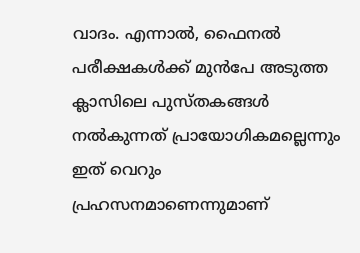വാദം. എന്നാല്‍, ഫൈനല്‍ പരീക്ഷകള്‍ക്ക് മുന്‍പേ അടുത്ത ക്ലാസിലെ പുസ്തകങ്ങള്‍ നല്‍കുന്നത് പ്രായോഗികമല്ലെന്നും ഇത് വെറും പ്രഹസനമാണെന്നുമാണ്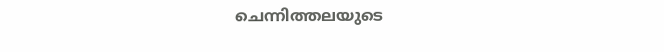ചെന്നിത്തലയുടെ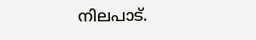നിലപാട്.